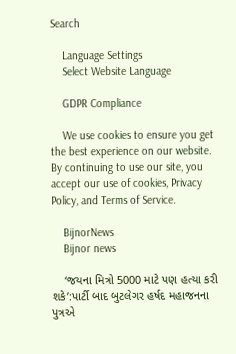Search

    Language Settings
    Select Website Language

    GDPR Compliance

    We use cookies to ensure you get the best experience on our website. By continuing to use our site, you accept our use of cookies, Privacy Policy, and Terms of Service.

    BijnorNews
    Bijnor news

    ‘જયના મિત્રો 5000 માટે પણ હત્યા કરી શકે’:પાર્ટી બાદ બુટલેગર હર્ષદ મહાજનના પુત્રએ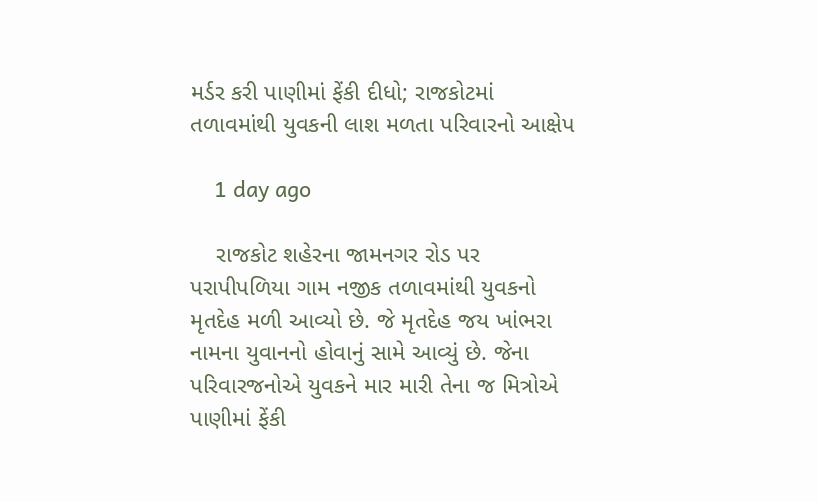મર્ડર કરી પાણીમાં ફેંકી દીધો; રાજકોટમાં તળાવમાંથી યુવકની લાશ મળતા પરિવારનો આક્ષેપ

    1 day ago

    રાજકોટ શહેરના જામનગર રોડ પર પરાપીપળિયા ગામ નજીક તળાવમાંથી યુવકનો મૃતદેહ મળી આવ્યો છે. જે મૃતદેહ જય ખાંભરા નામના યુવાનનો હોવાનું સામે આવ્યું છે. જેના પરિવારજનોએ યુવકને માર મારી તેના જ મિત્રોએ પાણીમાં ફેંકી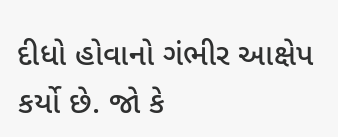દીધો હોવાનો ગંભીર આક્ષેપ કર્યો છે. જો કે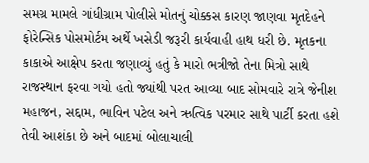સમગ્ર મામલે ગાંધીગ્રામ પોલીસે મોતનું ચોક્કસ કારણ જાણવા મૃતદેહને ફોરેન્સિક પોસમોર્ટમ અર્થે ખસેડી જરૂરી કાર્યવાહી હાથ ધરી છે. મૃતકના કાકાએ આક્ષેપ કરતા જણાવ્યું હતું કે મારો ભત્રીજો તેના મિત્રો સાથે રાજસ્થાન ફરવા ગયો હતો જ્યાંથી પરત આવ્યા બાદ સોમવારે રાત્રે જેનીશ મહાજન, સદ્દામ, ભાવિન પટેલ અને ઋત્વિક પરમાર સાથે પાર્ટી કરતા હશે તેવી આશંકા છે અને બાદમાં બોલાચાલી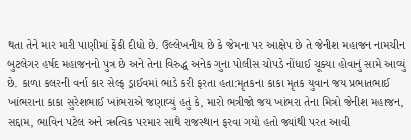થતા તેને માર મારી પાણીમાં ફેંકી દીધો છે. ઉલ્લેખનીય છે કે જેમના પર આક્ષેપ છે તે જેનીશ મહાજન નામચીન બુટલેગર હર્ષદ મહાજનનો પુત્ર છે અને તેના વિરુદ્ધ અનેક ગુના પોલીસ ચોપડે નોંધાઈ ચૂક્યા હોવાનું સામે આવ્યું છે. કાળા કલરની વર્ના કાર સેલ્ફ ડ્રાઈવમાં ભાડે કરી ફરતા હતા:મૃતકના કાકા મૃતક યુવાન જય પ્રભાતભાઈ ખાંભરાના કાકા સુરેશભાઈ ખાંભરાએ જણાવ્યું હતું કે, મારો ભત્રીજો જય ખાંભરા તેના મિત્રો જેનીશ મહાજન, સદ્દામ, ભાવિન પટેલ અને ઋત્વિક પરમાર સાથે રાજસ્થાન ફરવા ગયો હતો જ્યાંથી પરત આવી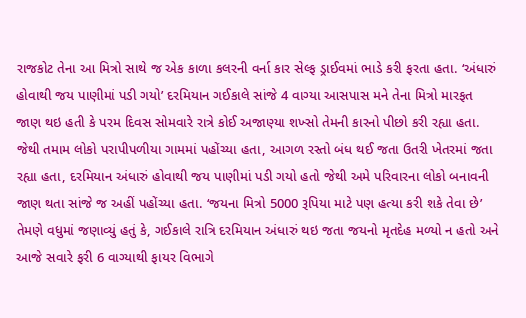રાજકોટ તેના આ મિત્રો સાથે જ એક કાળા કલરની વર્ના કાર સેલ્ફ ડ્રાઈવમાં ભાડે કરી ફરતા હતા. ‘અંધારું હોવાથી જય પાણીમાં પડી ગયો’ દરમિયાન ગઈકાલે સાંજે 4 વાગ્યા આસપાસ મને તેના મિત્રો મારફત જાણ થઇ હતી કે પરમ દિવસ સોમવારે રાત્રે કોઈ અજાણ્યા શખ્સો તેમની કારનો પીછો કરી રહ્યા હતા. જેથી તમામ લોકો પરાપીપળીયા ગામમાં પહોંચ્યા હતા, આગળ રસ્તો બંધ થઈ જતા ઉતરી ખેતરમાં જતા રહ્યા હતા, દરમિયાન અંધારું હોવાથી જય પાણીમાં પડી ગયો હતો જેથી અમે પરિવારના લોકો બનાવની જાણ થતા સાંજે જ અહીં પહોંચ્યા હતા. ‘જયના મિત્રો 5000 રૂપિયા માટે પણ હત્યા કરી શકે તેવા છે’ તેમણે વધુમાં જણાવ્યું હતું કે, ગઈકાલે રાત્રિ દરમિયાન અંધારું થઇ જતા જયનો મૃતદેહ મળ્યો ન હતો અને આજે સવારે ફરી 6 વાગ્યાથી ફાયર વિભાગે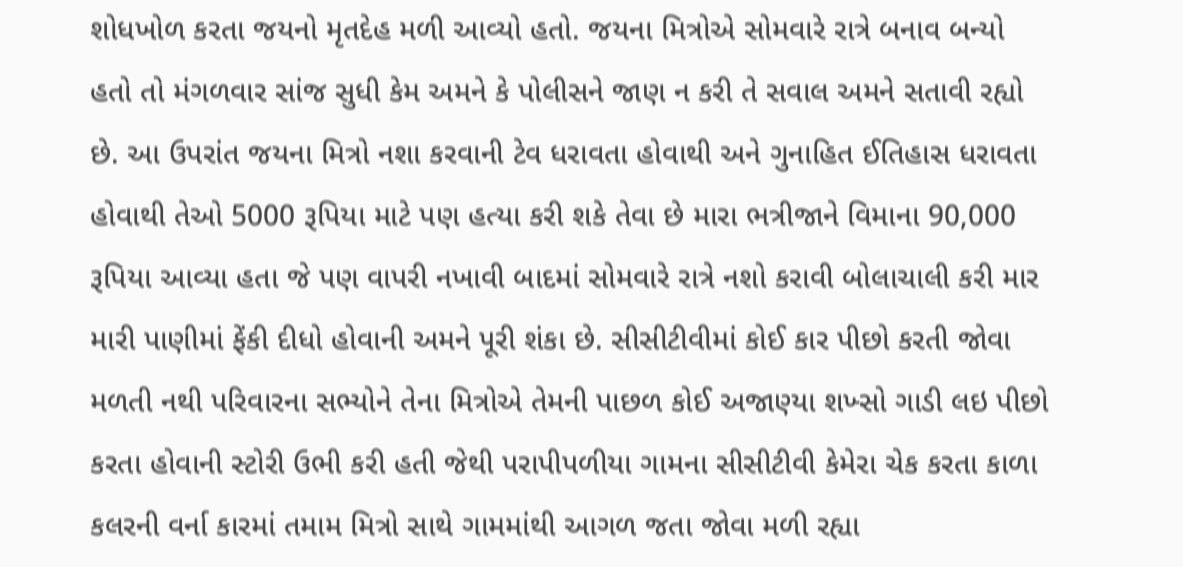શોધખોળ કરતા જયનો મૃતદેહ મળી આવ્યો હતો. જયના મિત્રોએ સોમવારે રાત્રે બનાવ બન્યો હતો તો મંગળવાર સાંજ સુધી કેમ અમને કે પોલીસને જાણ ન કરી તે સવાલ અમને સતાવી રહ્યો છે. આ ઉપરાંત જયના મિત્રો નશા કરવાની ટેવ ધરાવતા હોવાથી અને ગુનાહિત ઈતિહાસ ધરાવતા હોવાથી તેઓ 5000 રૂપિયા માટે પણ હત્યા કરી શકે તેવા છે મારા ભત્રીજાને વિમાના 90,000 રૂપિયા આવ્યા હતા જે પણ વાપરી નખાવી બાદમાં સોમવારે રાત્રે નશો કરાવી બોલાચાલી કરી માર મારી પાણીમાં ફેંકી દીધો હોવાની અમને પૂરી શંકા છે. સીસીટીવીમાં કોઈ કાર પીછો કરતી જોવા મળતી નથી પરિવારના સભ્યોને તેના મિત્રોએ તેમની પાછળ કોઈ અજાણ્યા શખ્સો ગાડી લઇ પીછો કરતા હોવાની સ્ટોરી ઉભી કરી હતી જેથી પરાપીપળીયા ગામના સીસીટીવી કેમેરા ચેક કરતા કાળા કલરની વર્ના કારમાં તમામ મિત્રો સાથે ગામમાંથી આગળ જતા જોવા મળી રહ્યા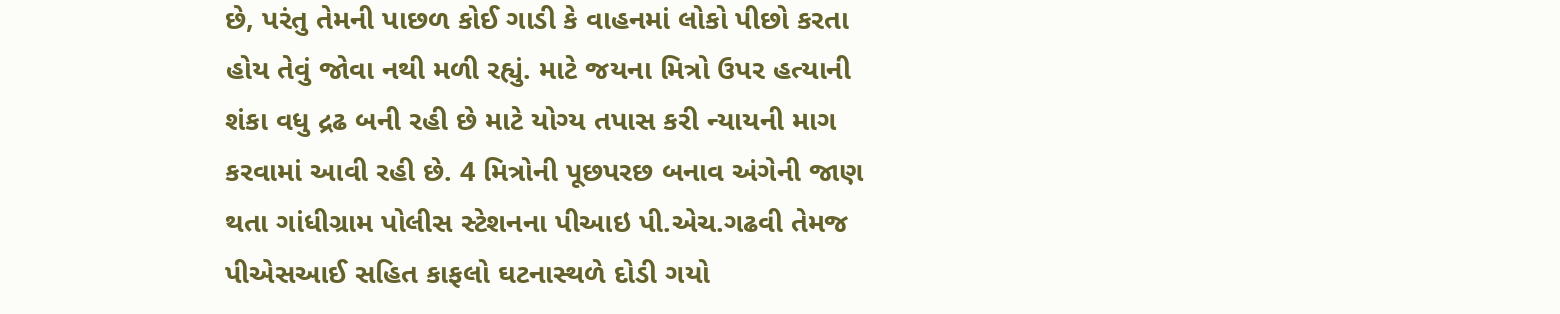છે, પરંતુ તેમની પાછળ કોઈ ગાડી કે વાહનમાં લોકો પીછો કરતા હોય તેવું જોવા નથી મળી રહ્યું. માટે જયના મિત્રો ઉપર હત્યાની શંકા વધુ દ્રઢ બની રહી છે માટે યોગ્ય તપાસ કરી ન્યાયની માગ કરવામાં આવી રહી છે. 4 મિત્રોની પૂછપરછ બનાવ અંગેની જાણ થતા ગાંધીગ્રામ પોલીસ સ્ટેશનના પીઆઇ પી.એચ.ગઢવી તેમજ પીએસઆઈ સહિત કાફલો ઘટનાસ્થળે દોડી ગયો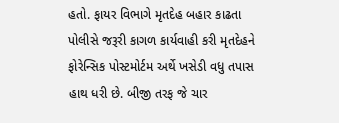હતો. ફાયર વિભાગે મૃતદેહ બહાર કાઢતા પોલીસે જરૂરી કાગળ કાર્યવાહી કરી મૃતદેહને ફોરેન્સિક પોસ્ટમોર્ટમ અર્થે ખસેડી વધુ તપાસ હાથ ધરી છે. બીજી તરફ જે ચાર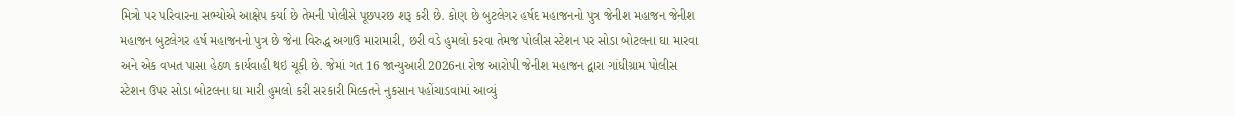મિત્રો પર પરિવારના સભ્યોએ આક્ષેપ કર્યા છે તેમની પોલીસે પૂછપરછ શરૂ કરી છે. કોણ છે બુટલેગર હર્ષદ મહાજનનો પુત્ર જેનીશ મહાજન જેનીશ મહાજન બુટલેગર હર્ષ મહાજનનો પુત્ર છે જેના વિરુદ્ધ અગાઉ મારામારી, છરી વડે હુમલો કરવા તેમજ પોલીસ સ્ટેશન પર સોડા બોટલના ઘા મારવા અને એક વખત પાસા હેઠળ કાર્યવાહી થઇ ચૂકી છે. જેમાં ગત 16 જાન્યુઆરી 2026ના રોજ આરોપી જેનીશ મહાજન દ્વારા ગાંધીગ્રામ પોલીસ સ્ટેશન ઉપર સોડા બોટલના ઘા મારી હુમલો કરી સરકારી મિલ્કતને નુકસાન પહોંચાડવામાં આવ્યું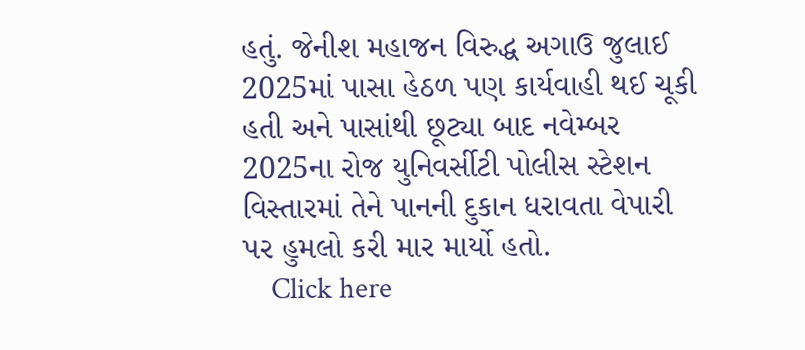હતું. જેનીશ મહાજન વિરુદ્ધ અગાઉ જુલાઈ 2025માં પાસા હેઠળ પણ કાર્યવાહી થઈ ચૂકી હતી અને પાસાંથી છૂટ્યા બાદ નવેમ્બર 2025ના રોજ યુનિવર્સીટી પોલીસ સ્ટેશન વિસ્તારમાં તેને પાનની દુકાન ધરાવતા વેપારી પર હુમલો કરી માર માર્યો હતો.
    Click here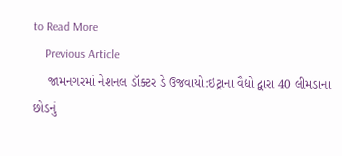to Read More
    Previous Article
    જામનગરમાં નેશનલ ડૉક્ટર ડે ઉજવાયો:ઇટ્રાના વૈદ્યો દ્વારા 40 લીમડાના છોડનું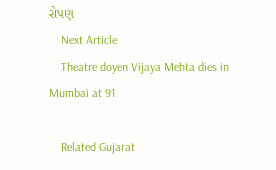રોપણ
    Next Article
    Theatre doyen Vijaya Mehta dies in Mumbai at 91

    Related Gujarat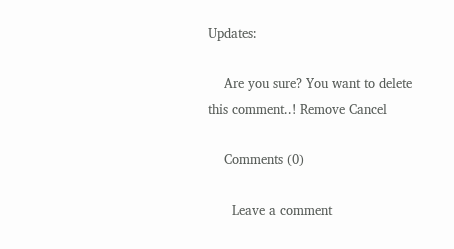Updates:

    Are you sure? You want to delete this comment..! Remove Cancel

    Comments (0)

      Leave a comment